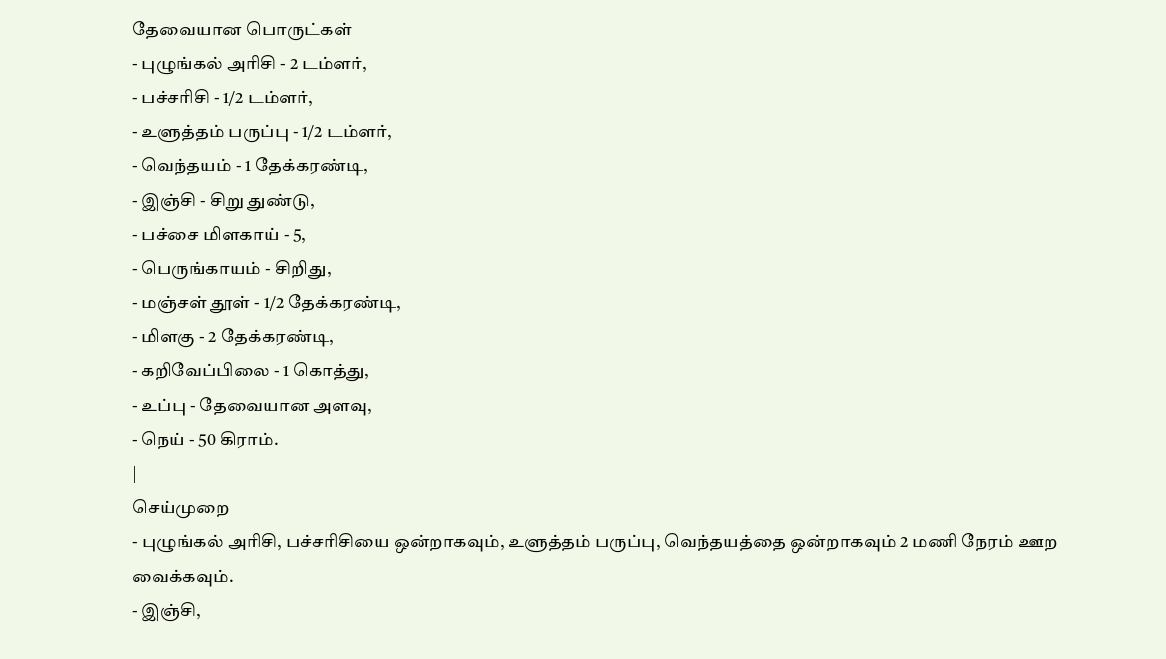தேவையான பொருட்கள்
- புழுங்கல் அரிசி - 2 டம்ளர்,
- பச்சரிசி - 1/2 டம்ளர்,
- உளுத்தம் பருப்பு - 1/2 டம்ளர்,
- வெந்தயம் - 1 தேக்கரண்டி,
- இஞ்சி - சிறு துண்டு,
- பச்சை மிளகாய் - 5,
- பெருங்காயம் - சிறிது,
- மஞ்சள் தூள் - 1/2 தேக்கரண்டி,
- மிளகு - 2 தேக்கரண்டி,
- கறிவேப்பிலை - 1 கொத்து,
- உப்பு - தேவையான அளவு,
- நெய் - 50 கிராம்.
|
செய்முறை
- புழுங்கல் அரிசி, பச்சரிசியை ஒன்றாகவும், உளுத்தம் பருப்பு, வெந்தயத்தை ஒன்றாகவும் 2 மணி நேரம் ஊற வைக்கவும்.
- இஞ்சி,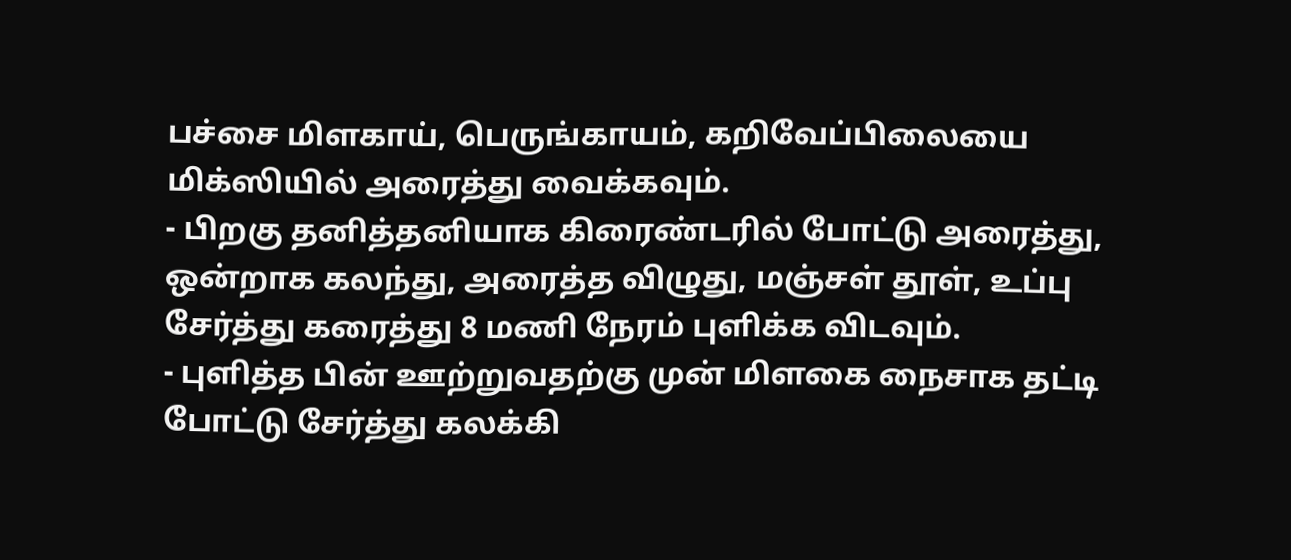பச்சை மிளகாய், பெருங்காயம், கறிவேப்பிலையை மிக்ஸியில் அரைத்து வைக்கவும்.
- பிறகு தனித்தனியாக கிரைண்டரில் போட்டு அரைத்து, ஒன்றாக கலந்து, அரைத்த விழுது, மஞ்சள் தூள், உப்பு சேர்த்து கரைத்து 8 மணி நேரம் புளிக்க விடவும்.
- புளித்த பின் ஊற்றுவதற்கு முன் மிளகை நைசாக தட்டி போட்டு சேர்த்து கலக்கி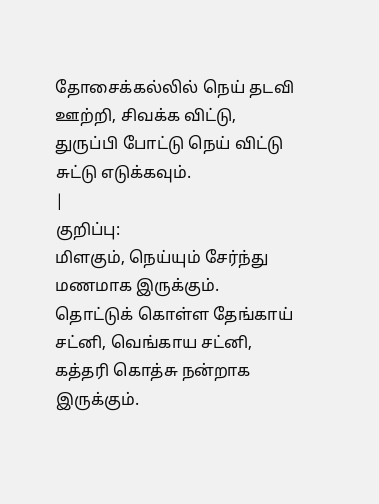தோசைக்கல்லில் நெய் தடவி ஊற்றி, சிவக்க விட்டு, துருப்பி போட்டு நெய் விட்டு சுட்டு எடுக்கவும்.
|
குறிப்பு:
மிளகும், நெய்யும் சேர்ந்து மணமாக இருக்கும். தொட்டுக் கொள்ள தேங்காய் சட்னி, வெங்காய சட்னி, கத்தரி கொத்சு நன்றாக இருக்கும்.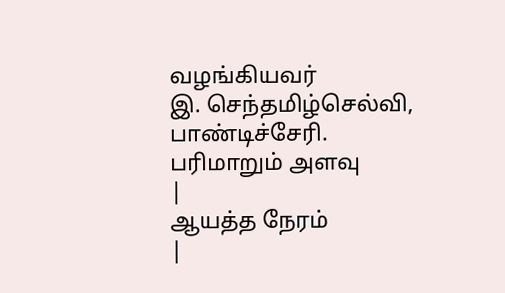வழங்கியவர்
இ. செந்தமிழ்செல்வி, பாண்டிச்சேரி.
பரிமாறும் அளவு
|
ஆயத்த நேரம்
|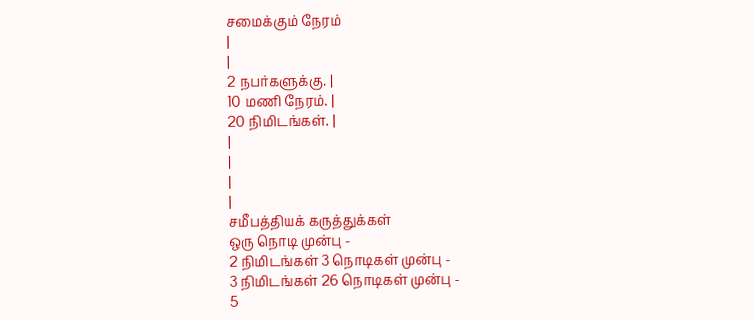சமைக்கும் நேரம்
|
|
2 நபர்களுக்கு. |
10 மணி நேரம். |
20 நிமிடங்கள். |
|
|
|
|
சமீபத்தியக் கருத்துக்கள்
ஒரு நொடி முன்பு -
2 நிமிடங்கள் 3 நொடிகள் முன்பு -
3 நிமிடங்கள் 26 நொடிகள் முன்பு -
5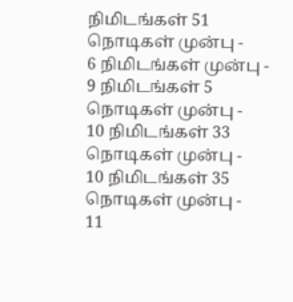நிமிடங்கள் 51 நொடிகள் முன்பு -
6 நிமிடங்கள் முன்பு -
9 நிமிடங்கள் 5 நொடிகள் முன்பு -
10 நிமிடங்கள் 33 நொடிகள் முன்பு -
10 நிமிடங்கள் 35 நொடிகள் முன்பு -
11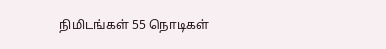நிமிடங்கள் 55 நொடிகள்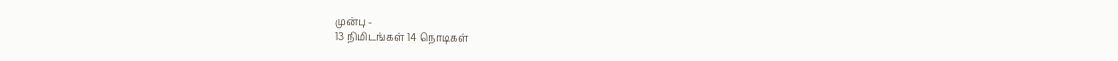முன்பு -
13 நிமிடங்கள் 14 நொடிகள்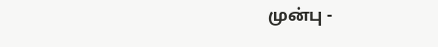முன்பு -